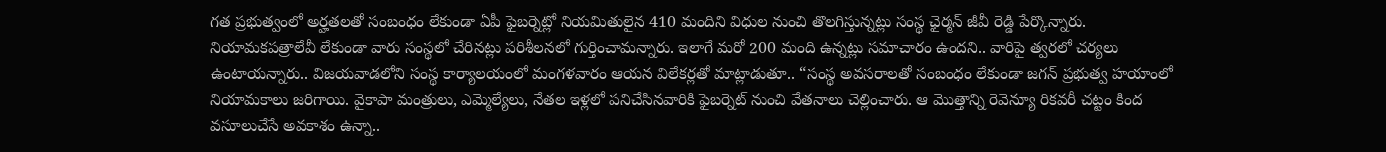గత ప్రభుత్వంలో అర్హతలతో సంబంధం లేకుండా ఏపీ ఫైబర్నెట్లో నియమితులైన 410 మందిని విధుల నుంచి తొలగిస్తున్నట్లు సంస్థ ఛైర్మన్ జీవీ రెడ్డి పేర్కొన్నారు. నియామకపత్రాలేవీ లేకుండా వారు సంస్థలో చేరినట్లు పరిశీలనలో గుర్తించామన్నారు. ఇలాగే మరో 200 మంది ఉన్నట్లు సమాచారం ఉందని.. వారిపై త్వరలో చర్యలు ఉంటాయన్నారు.. విజయవాడలోని సంస్థ కార్యాలయంలో మంగళవారం ఆయన విలేకర్లతో మాట్లాడుతూ.. “సంస్థ అవసరాలతో సంబంధం లేకుండా జగన్ ప్రభుత్వ హయాంలో నియామకాలు జరిగాయి. వైకాపా మంత్రులు, ఎమ్మెల్యేలు, నేతల ఇళ్లలో పనిచేసినవారికి ఫైబర్నెట్ నుంచి వేతనాలు చెల్లించారు. ఆ మొత్తాన్ని రెవెన్యూ రికవరీ చట్టం కింద వసూలుచేసే అవకాశం ఉన్నా..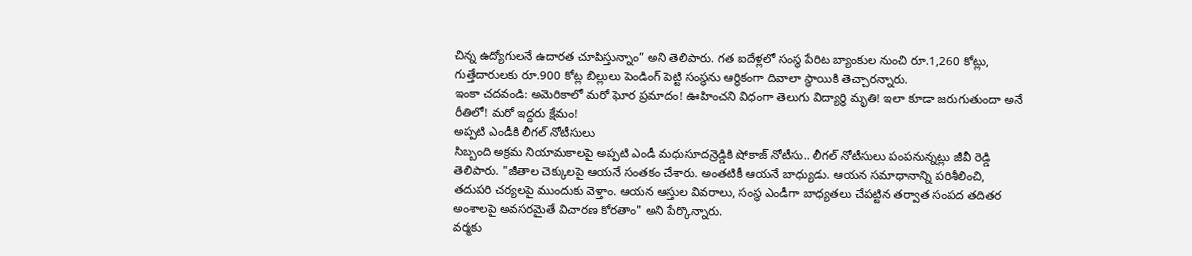చిన్న ఉద్యోగులనే ఉదారత చూపిస్తున్నాం” అని తెలిపారు. గత ఐదేళ్లలో సంస్థ పేరిట బ్యాంకుల నుంచి రూ.1,260 కోట్లు, గుత్తేదారులకు రూ.900 కోట్ల బిల్లులు పెండింగ్ పెట్టి సంస్థను ఆర్థికంగా దివాలా స్థాయికి తెచ్చారన్నారు.
ఇంకా చదవండి: అమెరికాలో మరో ఘోర ప్రమాదం! ఊహించని విధంగా తెలుగు విద్యార్ధి మృతి! ఇలా కూడా జరుగుతుందా అనే రీతిలో! మరో ఇద్దరు క్షేమం!
అప్పటి ఎండీకి లీగల్ నోటీసులు
సిబ్బంది అక్రమ నియామకాలపై అప్పటి ఎండీ మధుసూదన్రెడ్డికి షోకాజ్ నోటీసు.. లీగల్ నోటీసులు పంపనున్నట్లు జీవీ రెడ్డి తెలిపారు. "జీతాల చెక్కులపై ఆయనే సంతకం చేశారు. అంతటికీ ఆయనే బాధ్యుడు. ఆయన సమాధానాన్ని పరిశీలించి, తదుపరి చర్యలపై ముందుకు వెళ్తాం. ఆయన ఆస్తుల వివరాలు, సంస్థ ఎండీగా బాధ్యతలు చేపట్టిన తర్వాత సంపద తదితర అంశాలపై అవసరమైతే విచారణ కోరతాం" అని పేర్కొన్నారు.
వర్మకు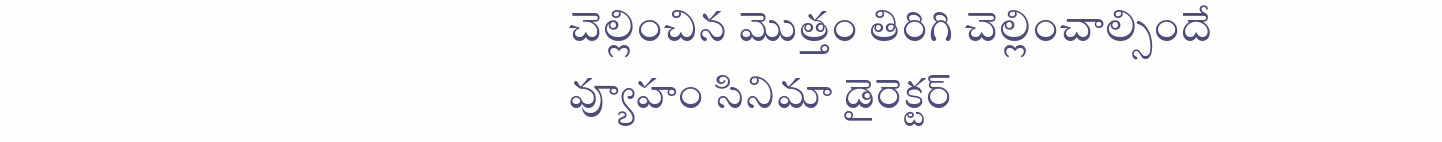చెల్లించిన మొత్తం తిరిగి చెల్లించాల్సిందే
వ్యూహం సినిమా డైరెక్టర్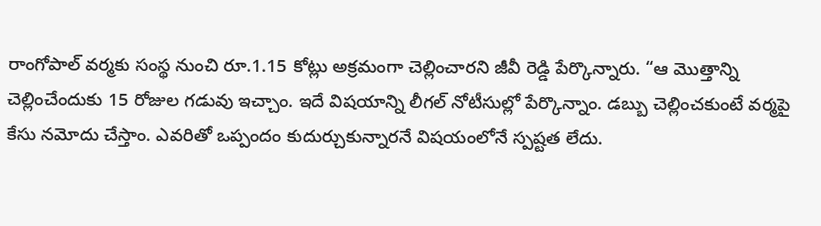రాంగోపాల్ వర్మకు సంస్థ నుంచి రూ.1.15 కోట్లు అక్రమంగా చెల్లించారని జీవీ రెడ్డి పేర్కొన్నారు. “ఆ మొత్తాన్ని చెల్లించేందుకు 15 రోజుల గడువు ఇచ్చాం. ఇదే విషయాన్ని లీగల్ నోటీసుల్లో పేర్కొన్నాం. డబ్బు చెల్లించకుంటే వర్మపై కేసు నమోదు చేస్తాం. ఎవరితో ఒప్పందం కుదుర్చుకున్నారనే విషయంలోనే స్పష్టత లేదు.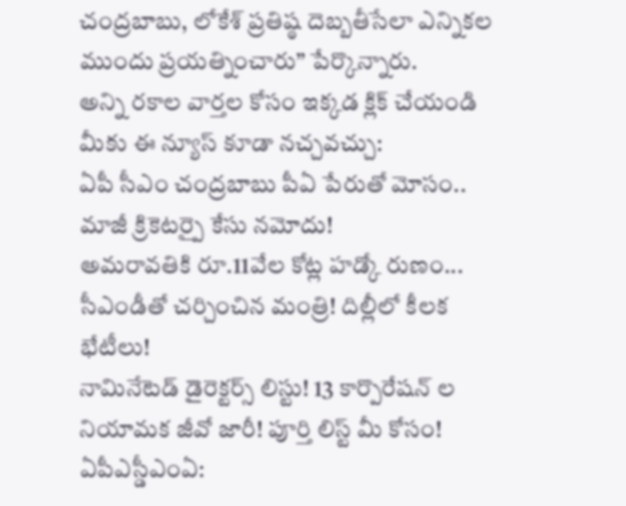చంద్రబాబు, లోకేశ్ ప్రతిష్ఠ దెబ్బతీసేలా ఎన్నికల ముందు ప్రయత్నించారు” పేర్కొన్నారు.
అన్ని రకాల వార్తల కోసం ఇక్కడ క్లిక్ చేయండి
మీకు ఈ న్యూస్ కూడా నచ్చవచ్చు:
ఏపీ సీఎం చంద్రబాబు పీఏ పేరుతో మోసం.. మాజీ క్రికెటర్పై కేసు నమోదు!
అమరావతికి రూ.11వేల కోట్ల హడ్కో రుణం... సీఎండీతో చర్చించిన మంత్రి! దిల్లీలో కీలక భేటీలు!
నామినేటెడ్ డైరెక్టర్స్ లిస్టు! 13 కార్పొరేషన్ ల నియామక జీవో జారీ! పూర్తి లిస్ట్ మీ కోసం!
ఏపీఎస్డీఎంఏ: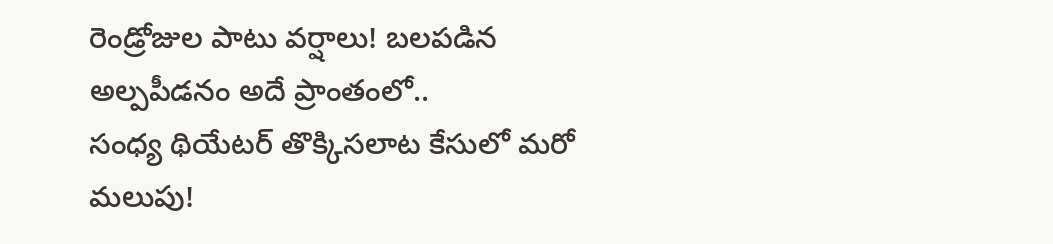రెండ్రోజుల పాటు వర్షాలు! బలపడిన అల్పపీడనం అదే ప్రాంతంలో..
సంధ్య థియేటర్ తొక్కిసలాట కేసులో మరో మలుపు!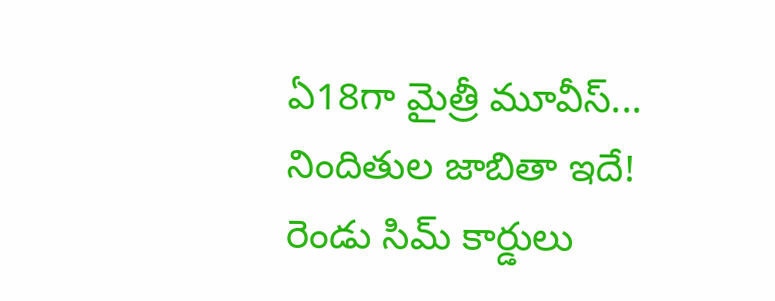ఏ18గా మైత్రీ మూవీస్... నిందితుల జాబితా ఇదే!
రెండు సిమ్ కార్డులు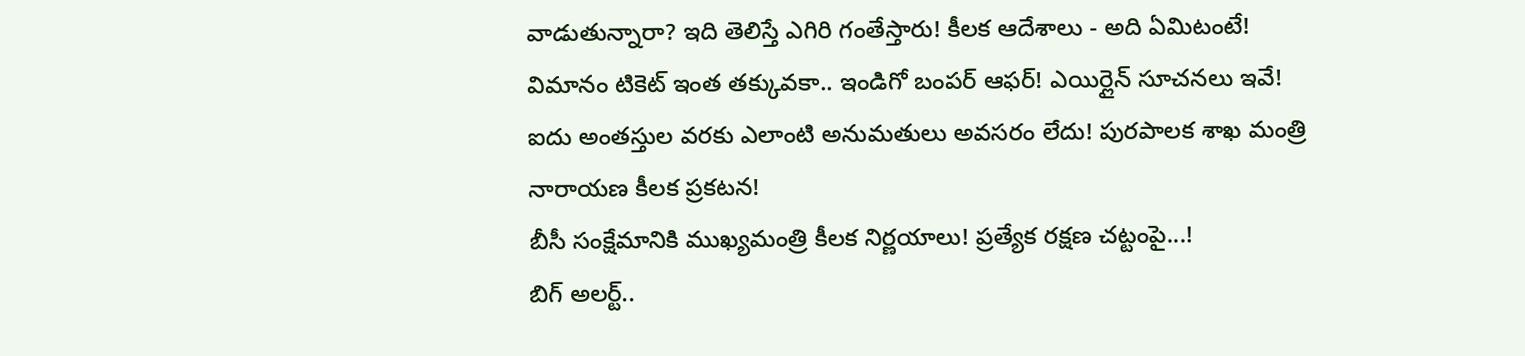వాడుతున్నారా? ఇది తెలిస్తే ఎగిరి గంతేస్తారు! కీలక ఆదేశాలు - అది ఏమిటంటే!
విమానం టికెట్ ఇంత తక్కువకా.. ఇండిగో బంపర్ ఆఫర్! ఎయిర్లైన్ సూచనలు ఇవే!
ఐదు అంతస్తుల వరకు ఎలాంటి అనుమతులు అవసరం లేదు! పురపాలక శాఖ మంత్రి నారాయణ కీలక ప్రకటన!
బీసీ సంక్షేమానికి ముఖ్యమంత్రి కీలక నిర్ణయాలు! ప్రత్యేక రక్షణ చట్టంపై...!
బిగ్ అలర్ట్..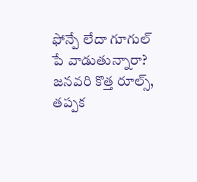ఫోన్పే లేదా గూగుల్ పే వాడుతున్నారా? జనవరి కొత్త రూల్స్, తప్పక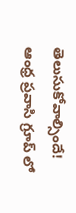తెలుసుకోవాల్సిందే!
ఆంధ్ర ప్రవాసి గ్రూప్ లో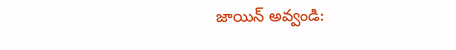జాయిన్ అవ్వండి: